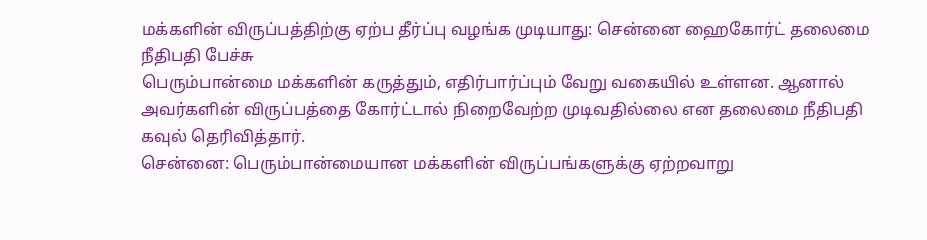மக்களின் விருப்பத்திற்கு ஏற்ப தீர்ப்பு வழங்க முடியாது: சென்னை ஹைகோர்ட் தலைமை நீதிபதி பேச்சு
பெரும்பான்மை மக்களின் கருத்தும், எதிர்பார்ப்பும் வேறு வகையில் உள்ளன. ஆனால் அவர்களின் விருப்பத்தை கோர்ட்டால் நிறைவேற்ற முடிவதில்லை என தலைமை நீதிபதி கவுல் தெரிவித்தார்.
சென்னை: பெரும்பான்மையான மக்களின் விருப்பங்களுக்கு ஏற்றவாறு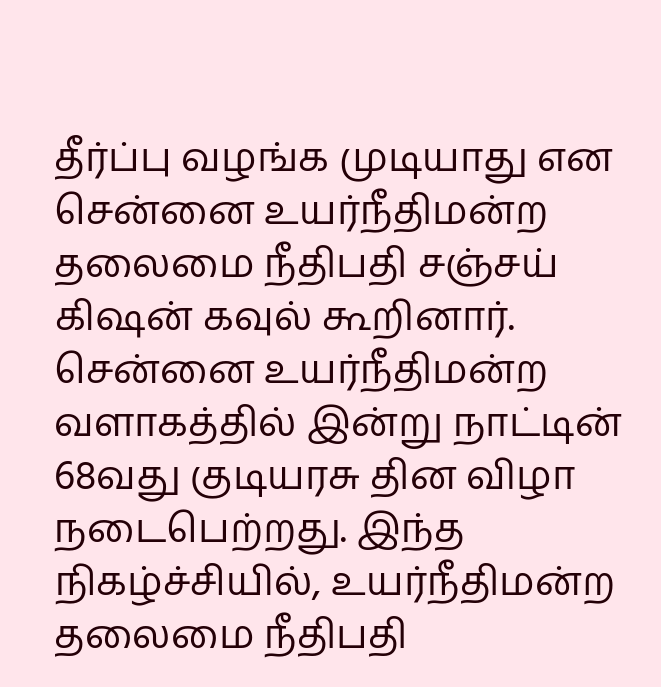தீர்ப்பு வழங்க முடியாது என சென்னை உயர்நீதிமன்ற தலைமை நீதிபதி சஞ்சய் கிஷன் கவுல் கூறினார்.
சென்னை உயர்நீதிமன்ற வளாகத்தில் இன்று நாட்டின் 68வது குடியரசு தின விழா நடைபெற்றது. இந்த நிகழ்ச்சியில், உயர்நீதிமன்ற தலைமை நீதிபதி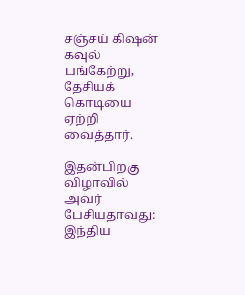சஞ்சய் கிஷன் கவுல் பங்கேற்று, தேசியக் கொடியை ஏற்றி வைத்தார்.

இதன்பிறகு விழாவில் அவர் பேசியதாவது: இந்திய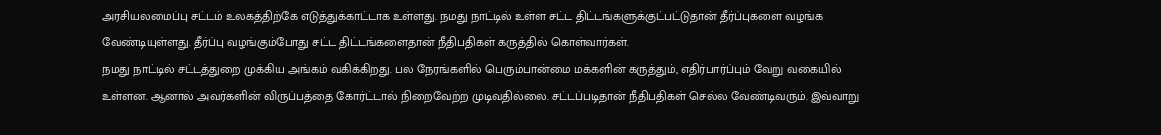அரசியலமைப்பு சட்டம் உலகத்திற்கே எடுத்துக்காட்டாக உள்ளது. நமது நாட்டில் உள்ள சட்ட திட்டங்களுக்குட்பட்டுதான் தீர்ப்புகளை வழங்க வேண்டியுள்ளது. தீர்ப்பு வழங்கும்போது சட்ட திட்டங்களைதான் நீதிபதிகள் கருத்தில் கொள்வார்கள்.
நமது நாட்டில் சட்டத்துறை முக்கிய அங்கம் வகிக்கிறது. பல நேரங்களில் பெரும்பான்மை மக்களின் கருத்தும், எதிர்பார்ப்பும் வேறு வகையில் உள்ளன. ஆனால் அவர்களின் விருப்பத்தை கோர்ட்டால் நிறைவேற்ற முடிவதில்லை. சட்டப்படிதான் நீதிபதிகள் செல்ல வேண்டிவரும். இவ்வாறு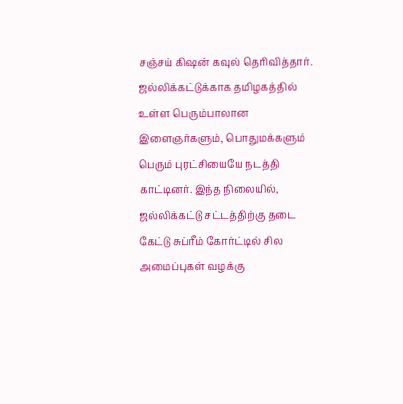சஞ்சய் கிஷன் கவுல் தெரிவித்தார்.
ஜல்லிக்கட்டுக்காக தமிழகத்தில் உள்ள பெரும்பாலான இளைஞர்களும், பொதுமக்களும் பெரும் புரட்சியையே நடத்தி காட்டினர். இந்த நிலையில், ஜல்லிக்கட்டு சட்டத்திற்கு தடை கேட்டு சுப்ரீம் கோர்ட்டில் சில அமைப்புகள் வழக்கு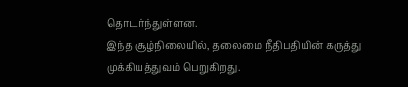தொடர்ந்துள்ளன.
இந்த சூழ்நிலையில், தலைமை நீதிபதியின் கருத்து முக்கியத்துவம் பெறுகிறது.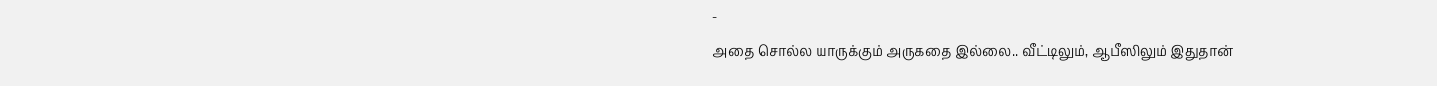-
அதை சொல்ல யாருக்கும் அருகதை இல்லை.. வீட்டிலும், ஆபீஸிலும் இதுதான்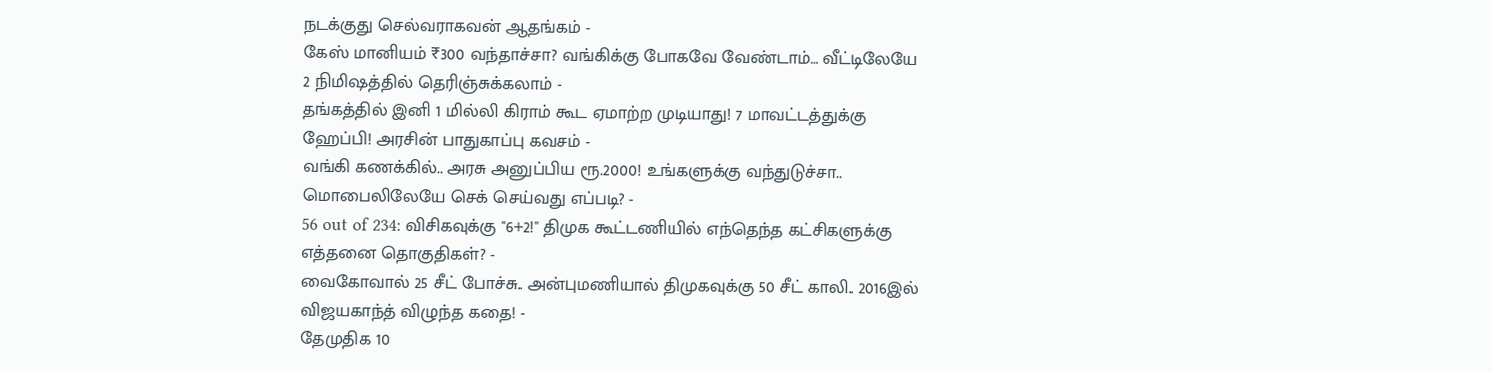நடக்குது செல்வராகவன் ஆதங்கம் -
கேஸ் மானியம் ₹300 வந்தாச்சா? வங்கிக்கு போகவே வேண்டாம்… வீட்டிலேயே 2 நிமிஷத்தில் தெரிஞ்சுக்கலாம் -
தங்கத்தில் இனி 1 மில்லி கிராம் கூட ஏமாற்ற முடியாது! 7 மாவட்டத்துக்கு ஹேப்பி! அரசின் பாதுகாப்பு கவசம் -
வங்கி கணக்கில்.. அரசு அனுப்பிய ரூ.2000! உங்களுக்கு வந்துடுச்சா.. மொபைலிலேயே செக் செய்வது எப்படி? -
56 out of 234: விசிகவுக்கு "6+2!" திமுக கூட்டணியில் எந்தெந்த கட்சிகளுக்கு எத்தனை தொகுதிகள்? -
வைகோவால் 25 சீட் போச்சு.. அன்புமணியால் திமுகவுக்கு 50 சீட் காலி.. 2016இல் விஜயகாந்த் விழுந்த கதை! -
தேமுதிக 10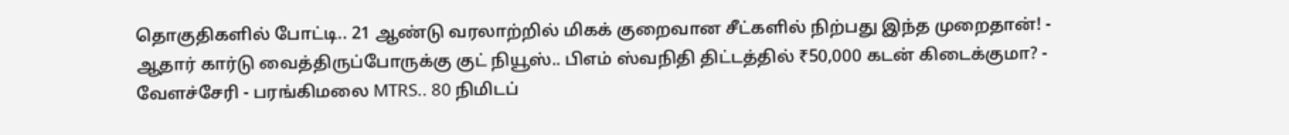தொகுதிகளில் போட்டி.. 21 ஆண்டு வரலாற்றில் மிகக் குறைவான சீட்களில் நிற்பது இந்த முறைதான்! -
ஆதார் கார்டு வைத்திருப்போருக்கு குட் நியூஸ்.. பிஎம் ஸ்வநிதி திட்டத்தில் ₹50,000 கடன் கிடைக்குமா? -
வேளச்சேரி - பரங்கிமலை MTRS.. 80 நிமிடப்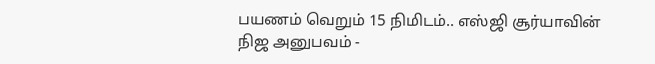பயணம் வெறும் 15 நிமிடம்.. எஸ்ஜி சூர்யாவின் நிஜ அனுபவம் -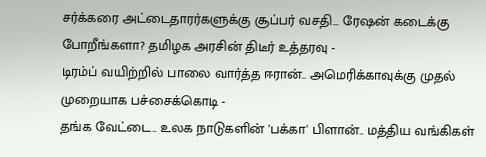சர்க்கரை அட்டைதாரர்களுக்கு சூப்பர் வசதி… ரேஷன் கடைக்கு போறீங்களா? தமிழக அரசின் திடீர் உத்தரவு -
டிரம்ப் வயிற்றில் பாலை வார்த்த ஈரான்.. அமெரிக்காவுக்கு முதல் முறையாக பச்சைக்கொடி -
தங்க வேட்டை.. உலக நாடுகளின் 'பக்கா' பிளான்.. மத்திய வங்கிகள்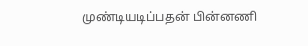முண்டியடிப்பதன் பின்னணி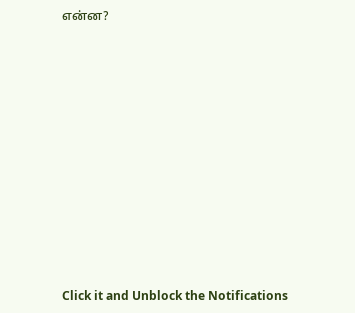என்ன?












Click it and Unblock the Notifications